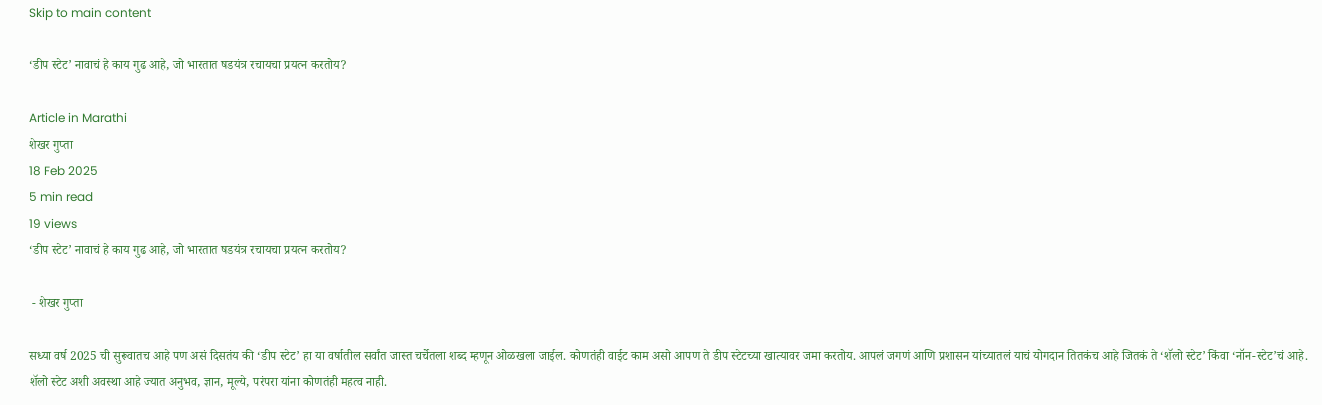Skip to main content

‘डीप स्टेट’ नावाचं हे काय गुढ आहे, जो भारतात षडयंत्र रचायचा प्रयत्न करतोय?

Article in Marathi
शेखर गुप्ता
18 Feb 2025
5 min read
19 views
‘डीप स्टेट’ नावाचं हे काय गुढ आहे, जो भारतात षडयंत्र रचायचा प्रयत्न करतोय?

 - शेखर गुप्ता

सध्या वर्ष 2025 ची सुरूवातच आहे पण असं दिसतंय की ‘डीप स्टेट’ हा या वर्षातील सर्वांत जास्त चर्चेतला शब्द म्हणून ओळखला जाईल. कोणतंही वाईट काम असो आपण ते डीप स्टेटच्या खात्यावर जमा करतोय. आपलं जगणं आणि प्रशासन यांच्यातलं याचं योगदान तितकंच आहे जितकं ते ‘शॅलो स्टेट’ किंवा ‘नॉन-स्टेट’चं आहे. शॅलो स्टेट अशी अवस्था आहे ज्यात अनुभव, ज्ञान, मूल्ये, परंपरा यांना कोणतंही महत्व नाही.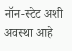नॉन-स्टेट अशी अवस्था आहे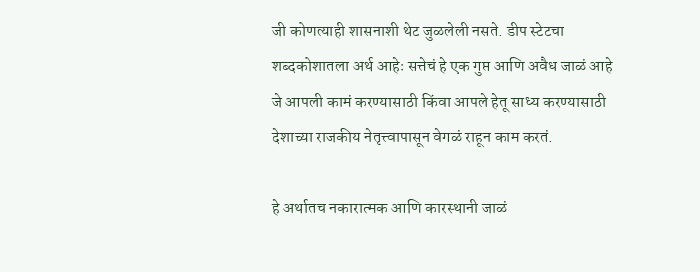जी कोणत्याही शासनाशी थेट जुळलेली नसते. डीप स्टेटचा शब्दकोशातला अर्थ आहेः सत्तेचं हे एक गुप्त आणि अवैध जाळं आहे जे आपली कामं करण्यासाठी किंवा आपले हेतू साध्य करण्यासाठी देशाच्या राजकीय नेतृत्त्वापासून वेगळं राहून काम करतं.

हे अर्थातच नकारात्मक आणि कारस्थानी जाळं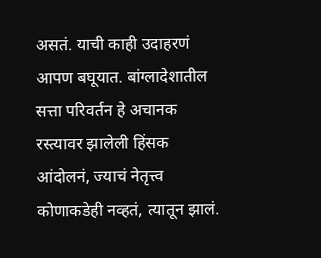असतं. याची काही उदाहरणं आपण बघूयात. बांग्लादेशातील सत्ता परिवर्तन हे अचानक रस्त्यावर झालेली हिंसक आंदोलनं, ज्याचं नेतृत्त्व कोणाकडेही नव्हतं, त्यातून झालं.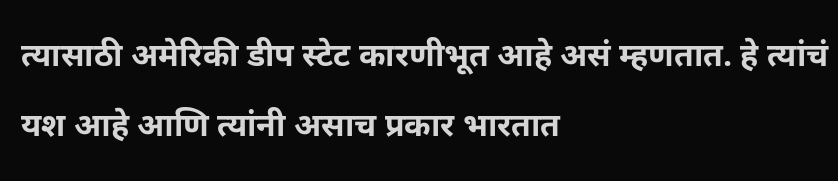त्यासाठी अमेरिकी डीप स्टेट कारणीभूत आहे असं म्हणतात. हे त्यांचं यश आहे आणि त्यांनी असाच प्रकार भारतात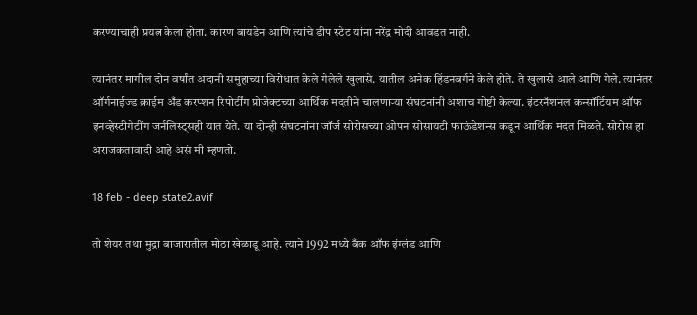करण्याचाही प्रयत्न केला होता. कारण बायडेन आणि त्यांचे डीप स्टेट यांना नरेंद्र मोदी आवडत नाही.

त्यानंतर मागील दोन वर्षांत अदानी समुहाच्या विरोधात केले गेलेले खुलासे. यातील अनेक हिंडनबर्गने केले होते. ते खुलासे आले आणि गेले. त्यानंतर ऑर्गनाईज्ड क्राईम अँड करप्शन रिपोर्टींग प्रोजेक्टच्या आर्थिक मदतीने चालणाऱ्या संघटनांनी अशाच गोष्टी केल्या. इंटरनॅशनल कन्सॉर्टियम ऑफ इनव्हेस्टीगेटींग जर्नलिस्ट्सही यात येते. या दोन्ही संघटनांना जॉर्ज सोरोसच्या ओपन सोसायटी फाऊंडेशन्स कडून आर्थिक मदत मिळते. सोरोस हा अराजकतावादी आहे असं मी म्हणतो.

18 feb - deep state2.avif

तो शेयर तथा मुद्रा बाजारातील मोठा खेळाडू आहे. त्याने 1992 मध्ये बँक ऑफ इंग्लंड आणि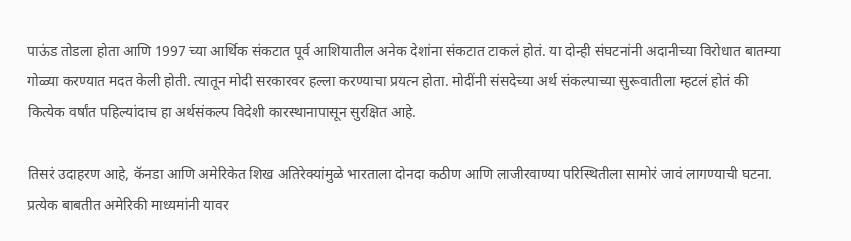पाऊंड तोडला होता आणि 1997 च्या आर्थिक संकटात पूर्व आशियातील अनेक देशांना संकटात टाकलं होतं. या दोन्ही संघटनांनी अदानीच्या विरोधात बातम्या गोळ्या करण्यात मदत केली होती. त्यातून मोदी सरकारवर हल्ला करण्याचा प्रयत्न होता. मोदींनी संसदेच्या अर्थ संकल्पाच्या सुरूवातीला म्हटलं होतं की कित्येक वर्षांत पहिल्यांदाच हा अर्थसंकल्प विदेशी कारस्थानापासून सुरक्षित आहे.

तिसरं उदाहरण आहे, कॅनडा आणि अमेरिकेत शिख अतिरेक्यांमुळे भारताला दोनदा कठीण आणि लाजीरवाण्या परिस्थितीला सामोरं जावं लागण्याची घटना. प्रत्येक बाबतीत अमेरिकी माध्यमांनी यावर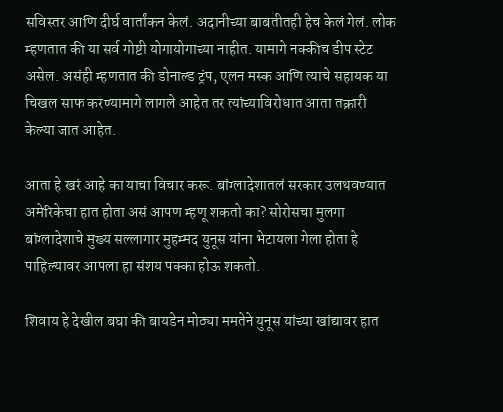सविस्तर आणि दीर्घ वार्तांकन केलं. अदानीच्या बाबतीतही हेच केलं गेलं. लोक म्हणतात की या सर्व गोष्टी योगायोगाच्या नाहीत. यामागे नक्कीच डीप स्टेट असेल. असंही म्हणतात की डोनाल्ड ट्रंप, एलन मस्क आणि त्याचे सहायक या चिखल साफ करण्यामागे लागले आहेत तर त्यांच्याविरोधात आता तक्रारी केल्या जात आहेत.

आता हे खरं आहे का याचा विचार करू. बांग्लादेशातलं सरकार उलथवण्यात अमेरिकेचा हात होता असं आपण म्हणू शकतो का? सोरोसचा मुलगा बांग्लादेशाचे मुख्य सल्लागार मुहम्मद युनूस यांना भेटायला गेला होता हे पाहिल्यावर आपला हा संशय पक्का होऊ शकतो.

शिवाय हे देखील बघा की बायडेन मोठ्या ममतेने युनूस यांच्या खांद्यावर हात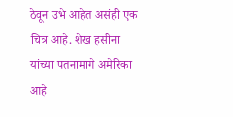ठेवून उभे आहेत असंही एक चित्र आहे. शेख हसीना यांच्या पतनामागे अमेरिका आहे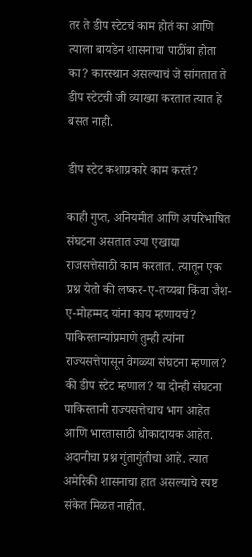तर ते डीप स्टेटचं काम होतं का आणि त्याला बायडेन शासनाचा पाठींबा होता का? कारस्थान असल्याचं जे सांगतात ते डीप स्टेटची जी व्याख्या करतात त्यात हे बसत नाही.

डीप स्टेट कशाप्रकारे काम करतं?

काही गुप्त, अनियमीत आणि अपरिभाषित संघटना असतात ज्या एखाद्या राजसत्तेसाठी काम करतात. त्यातून एक प्रश्न येतो की लष्कर-ए-तय्यबा किंवा जैश-ए-मोहम्मद यांना काय म्हणायचं? पाकिस्तान्यांप्रमाणे तुम्ही त्यांना राज्यसत्तेपासून वेगळ्या संघटना म्हणाल? की डीप स्टेट म्हणाल? या दोन्ही संघटना पाकिस्तानी राज्यसत्तेचाच भाग आहेत आणि भारतासाठी धोकादायक आहेत. अदानीचा प्रश्न गुंतागुंतीचा आहे. त्यात अमेरिकी शासनाचा हात असल्याचे स्पष्ट संकेत मिळत नाहीत.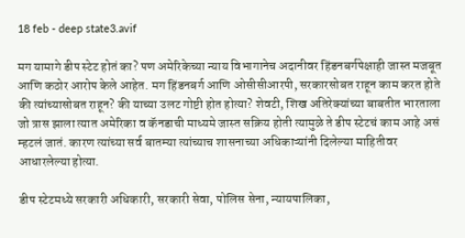18 feb - deep state3.avif

मग यामागे डीप स्टेट होतं का? पण अमेरिकेच्या न्याय विभागानेच अदानीवर हिंडनबर्गपेक्षाही जास्त मजबूत आणि कठोर आरोप केले आहेत. मग हिंडनबर्ग आणि ओसीसीआरपी, सरकारसोबत राहून काम करत होते की त्यांच्यासोबत राहून? की याच्या उलट गोष्टी होत होत्या? शेवटी, शिख अतिरेक्यांच्या बाबतीत भारताला जो त्रास झाला त्यात अमेरिका व कॅनडाची माध्यमे जास्त सक्रिय होती त्यामुळे ते डीप स्टेटचं काम आहे असं म्हटलं जातं. कारण त्यांच्या सर्व बातम्या त्यांच्याच शासनाच्या अधिकाऱ्यांनी दिलेल्या माहितीवर आधारलेल्या होत्या.

डीप स्टेटमध्ये सरकारी अधिकारी, सरकारी सेवा, पोलिस सेना, न्यायपालिका,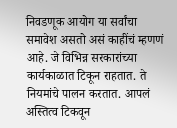निवडणूक आयोग या सर्वांचा समावेश असतो असं काहींचं म्हणणं आहे. जे विभिन्न सरकारांच्या कार्यकाळात टिकून राहतात. ते नियमांचे पालन करतात. आपलं अस्तित्व टिकवून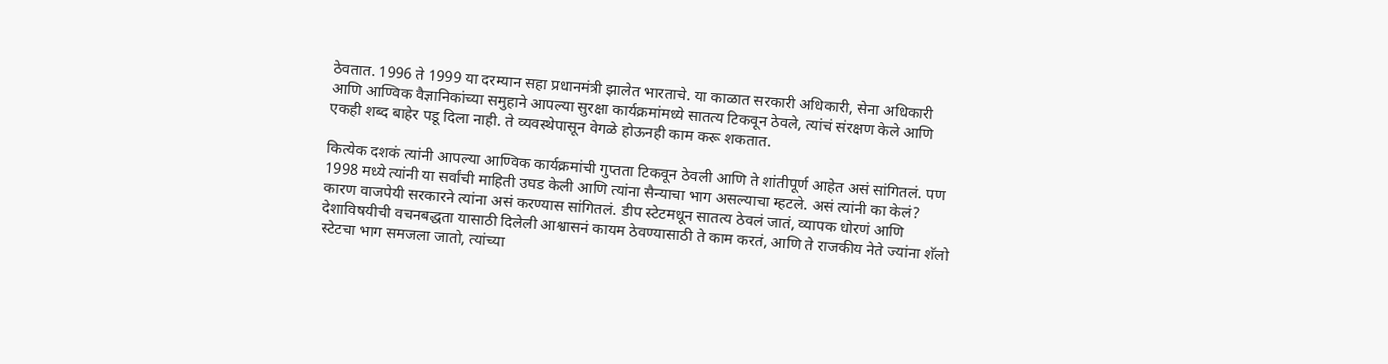ठेवतात. 1996 ते 1999 या दरम्यान सहा प्रधानमंत्री झालेत भारताचे. या काळात सरकारी अधिकारी, सेना अधिकारी आणि आण्विक वैज्ञानिकांच्या समुहाने आपल्या सुरक्षा कार्यक्रमांमध्ये सातत्य टिकवून ठेवले, त्यांचं संरक्षण केले आणि एकही शब्द बाहेर पडू दिला नाही. ते व्यवस्थेपासून वेगळे होऊनही काम करू शकतात.

कित्येक दशकं त्यांनी आपल्या आण्विक कार्यक्रमांची गुप्तता टिकवून ठेवली आणि ते शांतीपूर्ण आहेत असं सांगितलं. पण 1998 मध्ये त्यांनी या सर्वांची माहिती उघड केली आणि त्यांना सैन्याचा भाग असल्याचा म्हटले. असं त्यांनी का केलं? कारण वाजपेयी सरकारने त्यांना असं करण्यास सांगितलं. डीप स्टेटमधून सातत्य ठेवलं जातं, व्यापक धोरणं आणि देशाविषयीची वचनबद्धता यासाठी दिलेली आश्वासनं कायम ठेवण्यासाठी ते काम करतं, आणि ते राजकीय नेते ज्यांना शॅलो स्टेटचा भाग समजला जातो, त्यांच्या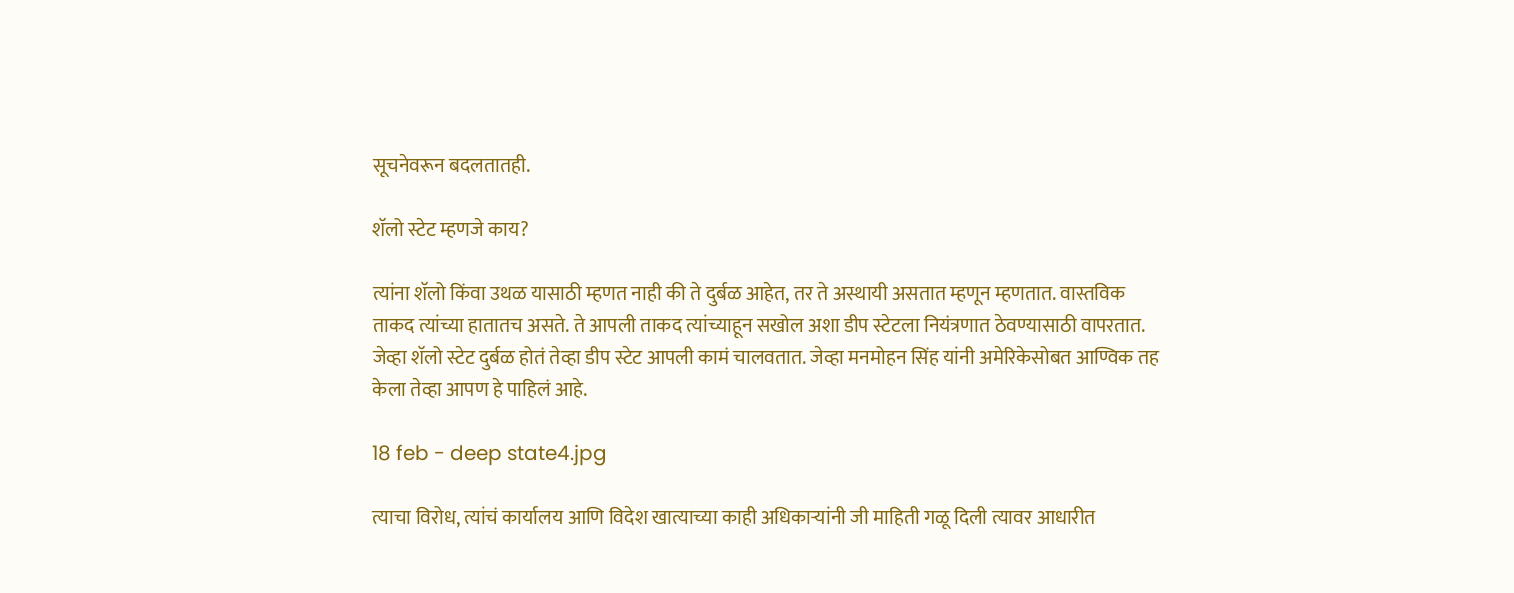सूचनेवरून बदलतातही.

शॅलो स्टेट म्हणजे काय?

त्यांना शॅलो किंवा उथळ यासाठी म्हणत नाही की ते दुर्बळ आहेत, तर ते अस्थायी असतात म्हणून म्हणतात. वास्तविक ताकद त्यांच्या हातातच असते. ते आपली ताकद त्यांच्याहून सखोल अशा डीप स्टेटला नियंत्रणात ठेवण्यासाठी वापरतात. जेव्हा शॅलो स्टेट दुर्बळ होतं तेव्हा डीप स्टेट आपली कामं चालवतात. जेव्हा मनमोहन सिंह यांनी अमेरिकेसोबत आण्विक तह केला तेव्हा आपण हे पाहिलं आहे.

18 feb - deep state4.jpg

त्याचा विरोध, त्यांचं कार्यालय आणि विदेश खात्याच्या काही अधिकाऱ्यांनी जी माहिती गळू दिली त्यावर आधारीत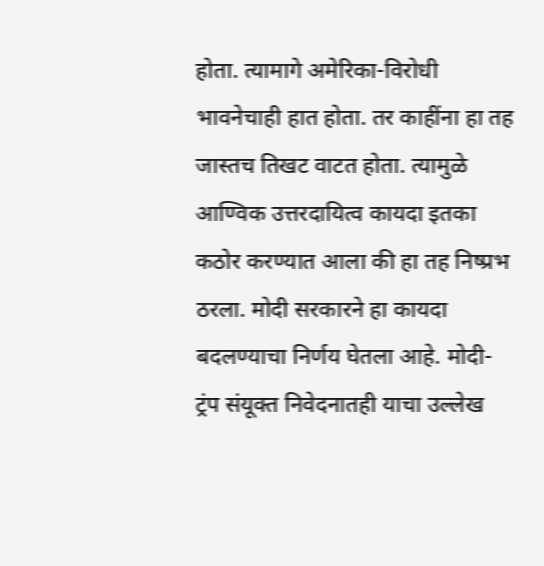होता. त्यामागे अमेरिका-विरोधी भावनेचाही हात होता. तर काहींना हा तह जास्तच तिखट वाटत होता. त्यामुळे आण्विक उत्तरदायित्व कायदा इतका कठोर करण्यात आला की हा तह निष्प्रभ ठरला. मोदी सरकारने हा कायदा बदलण्याचा निर्णय घेतला आहे. मोदी-ट्रंप संयूक्त निवेदनातही याचा उल्लेख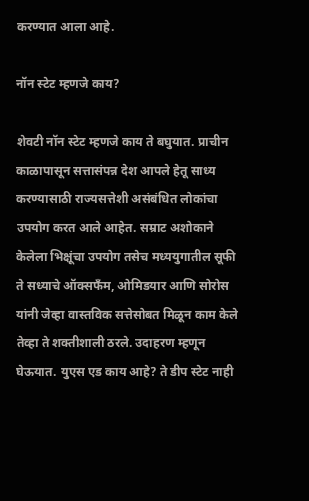करण्यात आला आहे.

नॉन स्टेट म्हणजे काय?

शेवटी नॉन स्टेट म्हणजे काय ते बघुयात. प्राचीन काळापासून सत्तासंपन्न देश आपले हेतू साध्य करण्यासाठी राज्यसत्तेशी असंबंधित लोकांचा उपयोग करत आले आहेत. सम्राट अशोकाने केलेला भिक्षूंचा उपयोग तसेच मध्ययुगातील सूफी ते सध्याचे ऑक्सफँम, ओमिडयार आणि सोरोस यांनी जेव्हा वास्तविक सत्तेसोबत मिळून काम केले तेव्हा ते शक्तीशाली ठरले. उदाहरण म्हणून घेऊयात. युएस एड काय आहे? ते डीप स्टेट नाही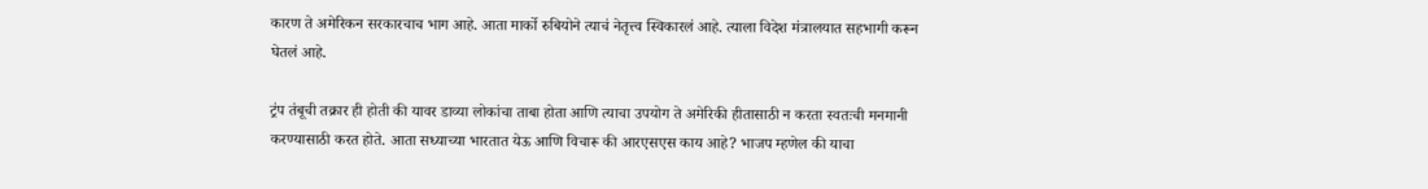कारण ते अमेरिकन सरकारचाच भाग आहे. आता मार्को रुबियोने त्याचं नेतृत्त्व स्विकारलं आहे. त्याला विदेश मंत्रालयात सहभागी करून घेतलं आहे.

ट्रंप तंबूची तक्रार ही होती की यावर डाव्या लोकांचा ताबा होता आणि त्याचा उपयोग ते अमेरिकी हीतासाठी न करता स्वतःची मनमानी करण्यासाठी करत होते. आता सध्याच्या भारतात येऊ आणि विचारू की आरएसएस काय आहे? भाजप म्हणेल की याचा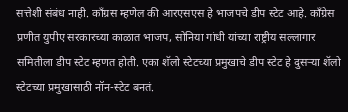सत्तेशी संबंध नाही. काँग्रस म्हणेल की आरएसएस हे भाजपचे डीप स्टेट आहे. काँग्रेस प्रणीत युपीए सरकारच्या काळात भाजप, सोनिया गांधी यांच्या राष्ट्रीय सल्लागार समितीला डीप स्टेट म्हणत होती. एका शॅलो स्टेटच्या प्रमुखाचे डीप स्टेट हे दुसऱ्या शॅलो स्टेटच्या प्रमुखासाठी नॉन-स्टेट बनतं.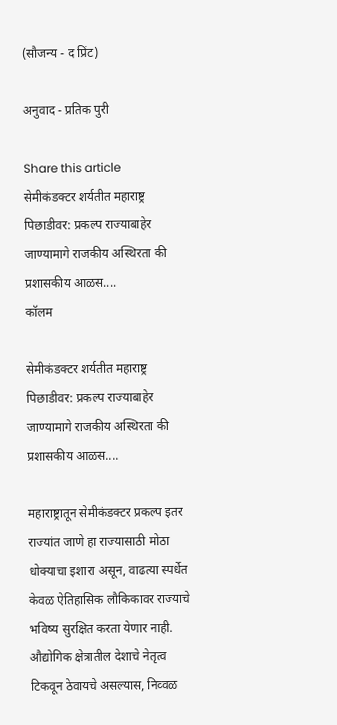(सौजन्य - द प्रिंट)

अनुवाद - प्रतिक पुरी

Share this article
सेमीकंडक्टर शर्यतीत महाराष्ट्र पिछाडीवर: प्रकल्प राज्याबाहेर जाण्यामागे राजकीय अस्थिरता की प्रशासकीय आळस....
कॉलम

सेमीकंडक्टर शर्यतीत महाराष्ट्र पिछाडीवर: प्रकल्प राज्याबाहेर जाण्यामागे राजकीय अस्थिरता की प्रशासकीय आळस....

महाराष्ट्रातून सेमीकंडक्टर प्रकल्प इतर राज्यांत जाणे हा राज्यासाठी मोठा धोक्याचा इशारा असून, वाढत्या स्पर्धेत केवळ ऐतिहासिक लौकिकावर राज्याचे भविष्य सुरक्षित करता येणार नाही. औद्योगिक क्षेत्रातील देशाचे नेतृत्व टिकवून ठेवायचे असल्यास, निव्वळ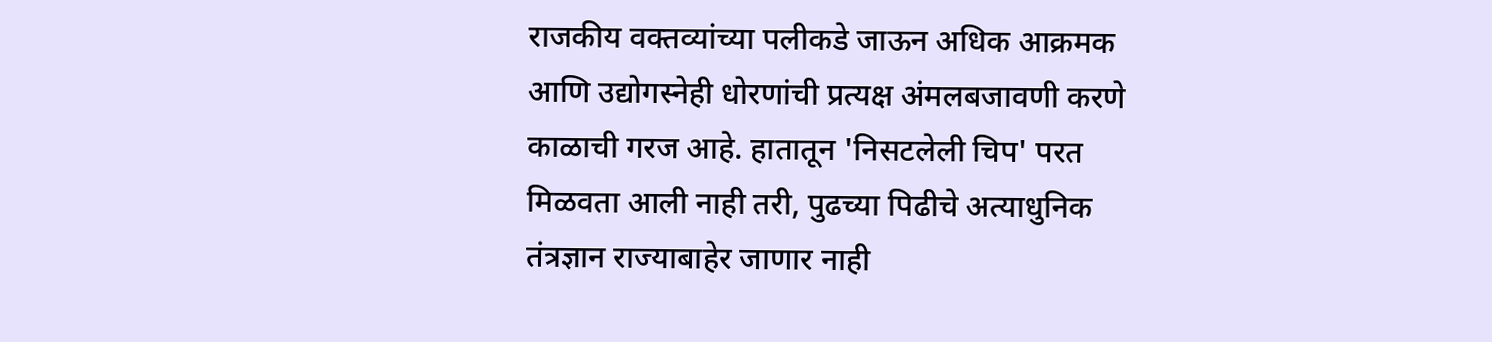राजकीय वक्तव्यांच्या पलीकडे जाऊन अधिक आक्रमक आणि उद्योगस्नेही धोरणांची प्रत्यक्ष अंमलबजावणी करणे काळाची गरज आहे. हातातून 'निसटलेली चिप' परत मिळवता आली नाही तरी, पुढच्या पिढीचे अत्याधुनिक तंत्रज्ञान राज्याबाहेर जाणार नाही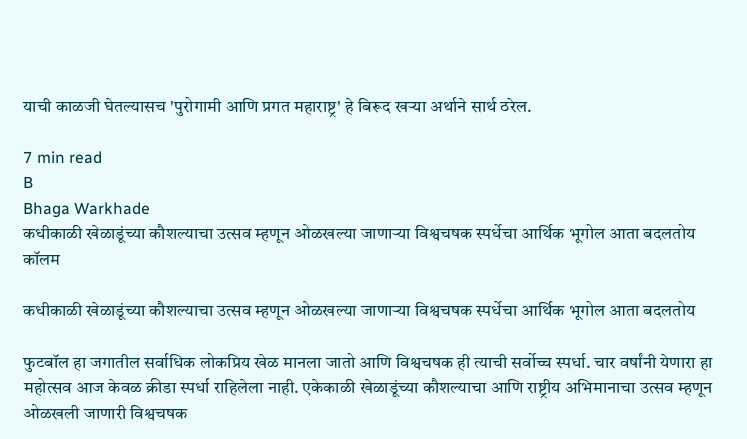याची काळजी घेतल्यासच 'पुरोगामी आणि प्रगत महाराष्ट्र' हे बिरूद खऱ्या अर्थाने सार्थ ठरेल.

7 min read
B
Bhaga Warkhade
कधीकाळी खेळाडूंच्या कौशल्याचा उत्सव म्हणून ओळखल्या जाणाऱ्या विश्वचषक स्पर्धेचा आर्थिक भूगोल आता बदलतोय
कॉलम

कधीकाळी खेळाडूंच्या कौशल्याचा उत्सव म्हणून ओळखल्या जाणाऱ्या विश्वचषक स्पर्धेचा आर्थिक भूगोल आता बदलतोय

फुटबॉल हा जगातील सर्वाधिक लोकप्रिय खेळ मानला जातो आणि विश्वचषक ही त्याची सर्वोच्च स्पर्धा. चार वर्षांनी येणारा हा महोत्सव आज केवळ क्रीडा स्पर्धा राहिलेला नाही. एकेकाळी खेळाडूंच्या कौशल्याचा आणि राष्ट्रीय अभिमानाचा उत्सव म्हणून ओळखली जाणारी विश्वचषक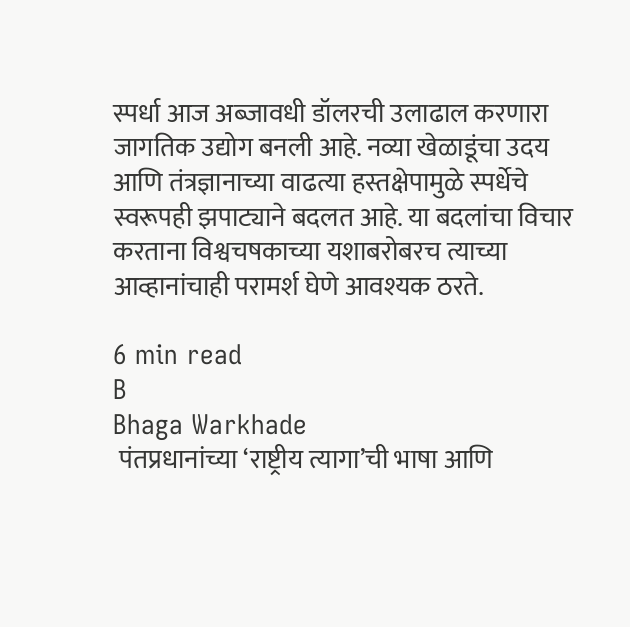स्पर्धा आज अब्जावधी डॉलरची उलाढाल करणारा जागतिक उद्योग बनली आहे. नव्या खेळाडूंचा उदय आणि तंत्रज्ञानाच्या वाढत्या हस्तक्षेपामुळे स्पर्धेचे स्वरूपही झपाट्याने बदलत आहे. या बदलांचा विचार करताना विश्वचषकाच्या यशाबरोबरच त्याच्या आव्हानांचाही परामर्श घेणे आवश्यक ठरते.

6 min read
B
Bhaga Warkhade
 पंतप्रधानांच्या ‘राष्ट्रीय त्यागा’ची भाषा आणि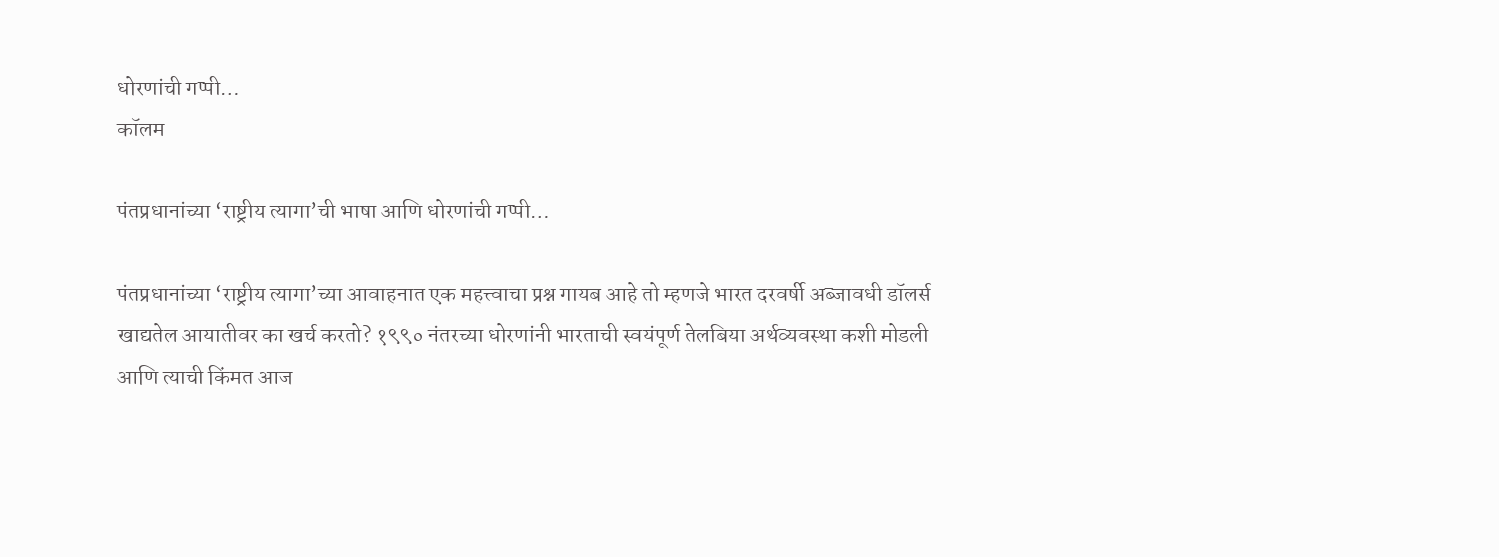धोरणांची गप्पी…
कॉलम

पंतप्रधानांच्या ‘राष्ट्रीय त्यागा’ची भाषा आणि धोरणांची गप्पी…

पंतप्रधानांच्या ‘राष्ट्रीय त्यागा’च्या आवाहनात एक महत्त्वाचा प्रश्न गायब आहे तो म्हणजे भारत दरवर्षी अब्जावधी डॉलर्स खाद्यतेल आयातीवर का खर्च करतो? १९९० नंतरच्या धोरणांनी भारताची स्वयंपूर्ण तेलबिया अर्थव्यवस्था कशी मोडली आणि त्याची किंमत आज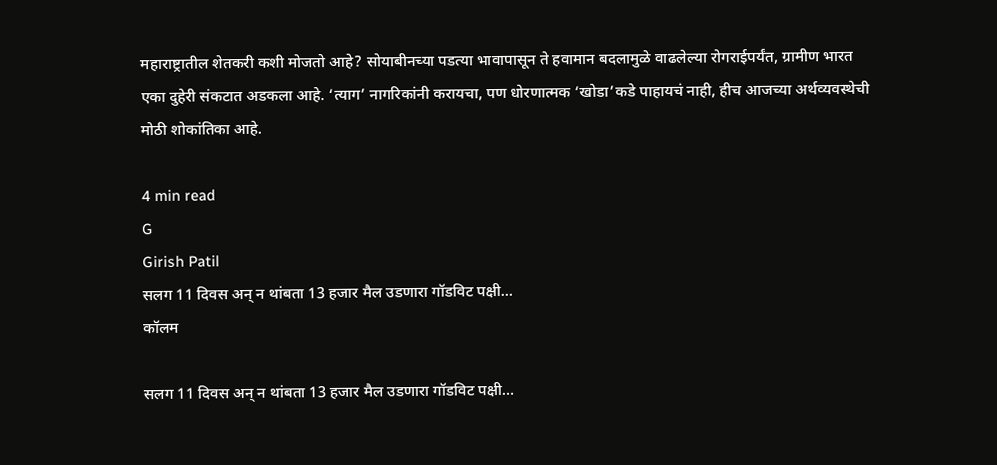महाराष्ट्रातील शेतकरी कशी मोजतो आहे? सोयाबीनच्या पडत्या भावापासून ते हवामान बदलामुळे वाढलेल्या रोगराईपर्यंत, ग्रामीण भारत एका दुहेरी संकटात अडकला आहे. ‘त्याग’ नागरिकांनी करायचा, पण धोरणात्मक ‘खोडा’कडे पाहायचं नाही, हीच आजच्या अर्थव्यवस्थेची मोठी शोकांतिका आहे.

4 min read
G
Girish Patil
सलग 11 दिवस अन् न थांबता 13 हजार मैल उडणारा गॉडविट पक्षी…
कॉलम

सलग 11 दिवस अन् न थांबता 13 हजार मैल उडणारा गॉडविट पक्षी…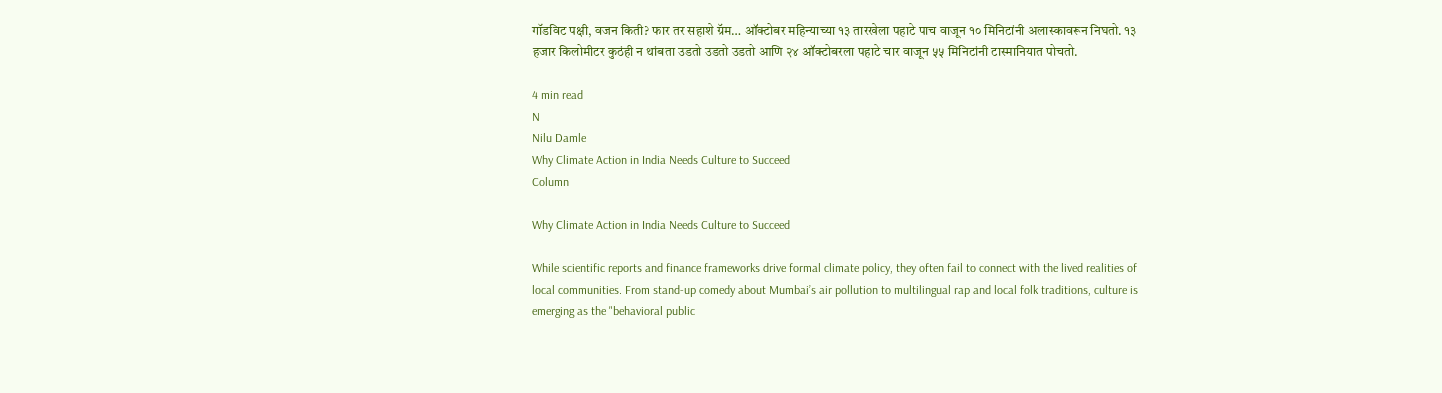गॉडविट पक्षी, वजन किती? फार तर सहाशे ग्रॅम… ऑक्टोबर महिन्याच्या १३ तारखेला पहाटे पाच वाजून १० मिनिटांनी अलास्कावरून निघतो. १३ हजार किलोमीटर कुठंही न थांबता उडतो उडतो उडतो आणि २४ ऑक्टोबरला पहाटे चार वाजून ५५ मिनिटांनी टास्मानियात पोचतो.

4 min read
N
Nilu Damle
Why Climate Action in India Needs Culture to Succeed
Column

Why Climate Action in India Needs Culture to Succeed

While scientific reports and finance frameworks drive formal climate policy, they often fail to connect with the lived realities of local communities. From stand-up comedy about Mumbai’s air pollution to multilingual rap and local folk traditions, culture is emerging as the "behavioral public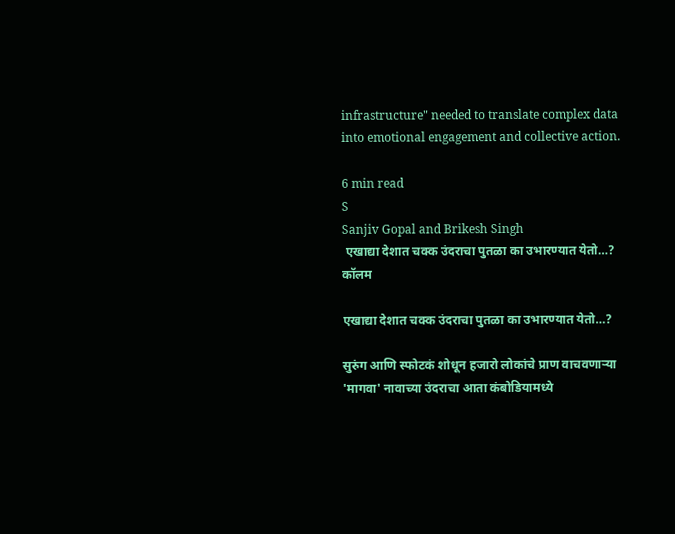infrastructure" needed to translate complex data into emotional engagement and collective action.

6 min read
S
Sanjiv Gopal and Brikesh Singh
 एखाद्या देशात चक्क उंदराचा पुतळा का उभारण्यात येतो…?
कॉलम

एखाद्या देशात चक्क उंदराचा पुतळा का उभारण्यात येतो…?

सुरुंग आणि स्फोटकं शोधून हजारो लोकांचे प्राण वाचवणाऱ्या 'मागवा' नावाच्या उंदराचा आता कंबोडियामध्ये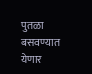पुतळा बसवण्यात येणार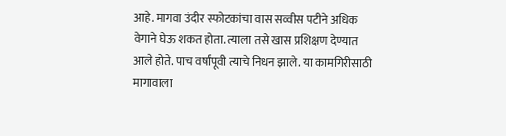आहे. मागवा उंदीर स्फोटकांचा वास सव्वीस पटीने अधिक वेगाने घेऊ शकत होता. त्याला तसे खास प्रशिक्षण देण्यात आले होते. पाच वर्षांपूवी त्याचे निधन झाले. या कामगिरीसाठी मागावाला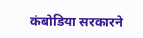कंबोडिया सरकारने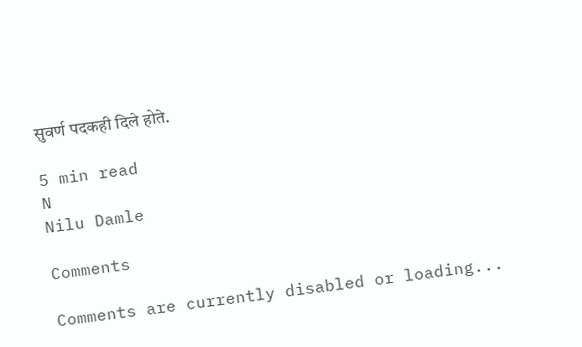सुवर्ण पदकही दिले होते.

5 min read
N
Nilu Damle

Comments

Comments are currently disabled or loading...